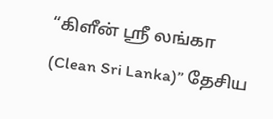“கிளீன் ஶ்ரீ லங்கா (Clean Sri Lanka)” தேசிய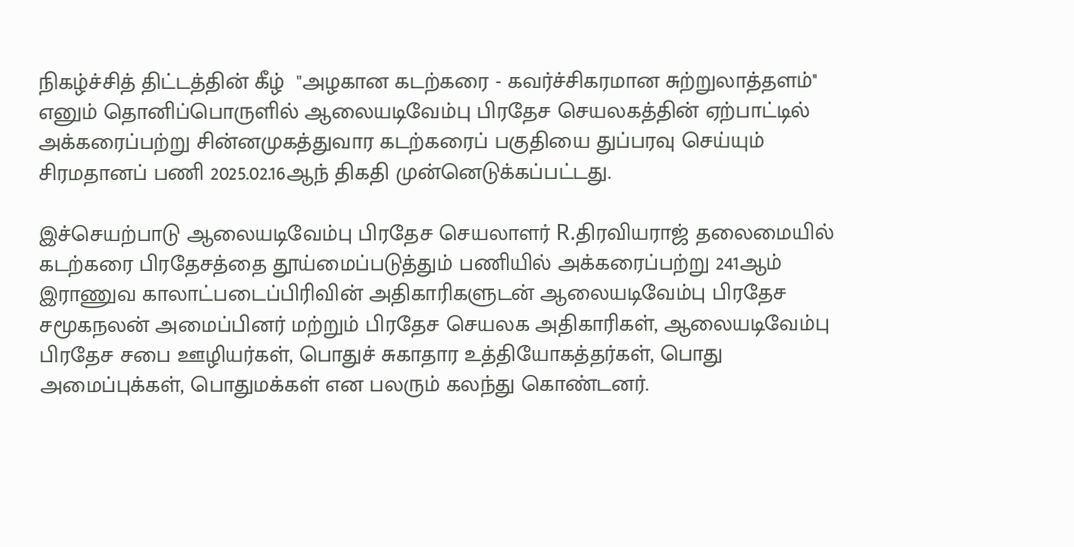நிகழ்ச்சித் திட்டத்தின் கீழ்  "அழகான கடற்கரை - கவர்ச்சிகரமான சுற்றுலாத்தளம்''  எனும் தொனிப்பொருளில் ஆலையடிவேம்பு பிரதேச செயலகத்தின் ஏற்பாட்டில் அக்கரைப்பற்று சின்னமுகத்துவார கடற்கரைப் பகுதியை துப்பரவு செய்யும் சிரமதானப் பணி 2025.02.16ஆந் திகதி முன்னெடுக்கப்பட்டது.

இச்செயற்பாடு ஆலையடிவேம்பு பிரதேச செயலாளர் R.திரவியராஜ் தலைமையில் கடற்கரை பிரதேசத்தை தூய்மைப்படுத்தும் பணியில் அக்கரைப்பற்று 241ஆம் இராணுவ காலாட்படைப்பிரிவின் அதிகாரிகளுடன் ஆலையடிவேம்பு பிரதேச சமூகநலன் அமைப்பினர் மற்றும் பிரதேச செயலக அதிகாரிகள், ஆலையடிவேம்பு பிரதேச சபை ஊழியர்கள், பொதுச் சுகாதார உத்தியோகத்தர்கள், பொது அமைப்புக்கள், பொதுமக்கள் என பலரும் கலந்து கொண்டனர்.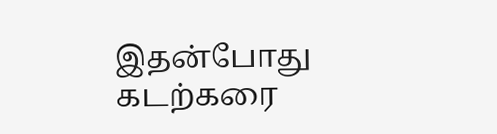இதன்போது கடற்கரை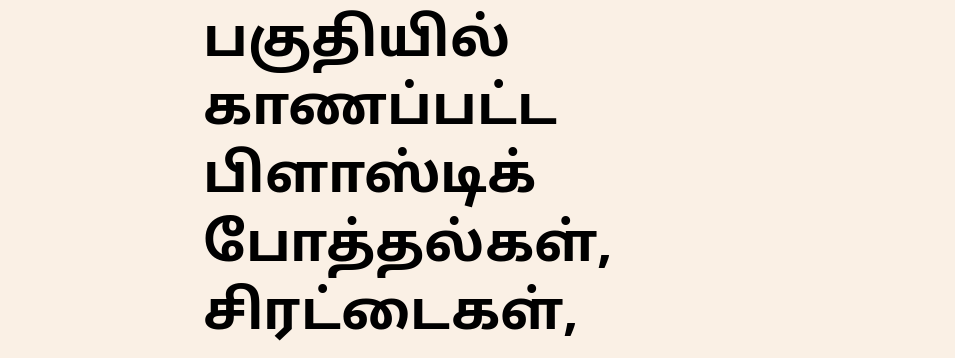பகுதியில் காணப்பட்ட பிளாஸ்டிக் போத்தல்கள், சிரட்டைகள்,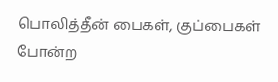பொலித்தீன் பைகள், குப்பைகள் போன்ற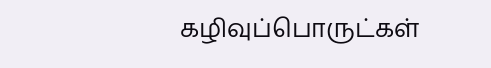கழிவுப்பொருட்கள்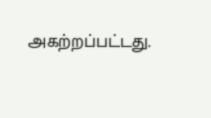அகற்றப்பட்டது.